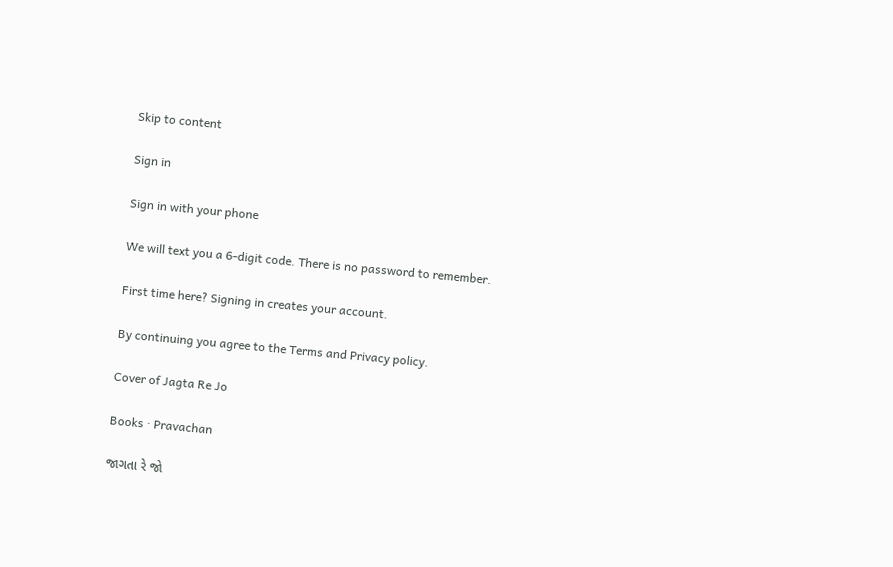Skip to content

Sign in

Sign in with your phone

We will text you a 6-digit code. There is no password to remember.

First time here? Signing in creates your account.

By continuing you agree to the Terms and Privacy policy.

Cover of Jagta Re Jo

Books · Pravachan

જાગતા રે જો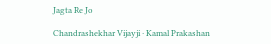Jagta Re Jo

Chandrashekhar Vijayji · Kamal Prakashan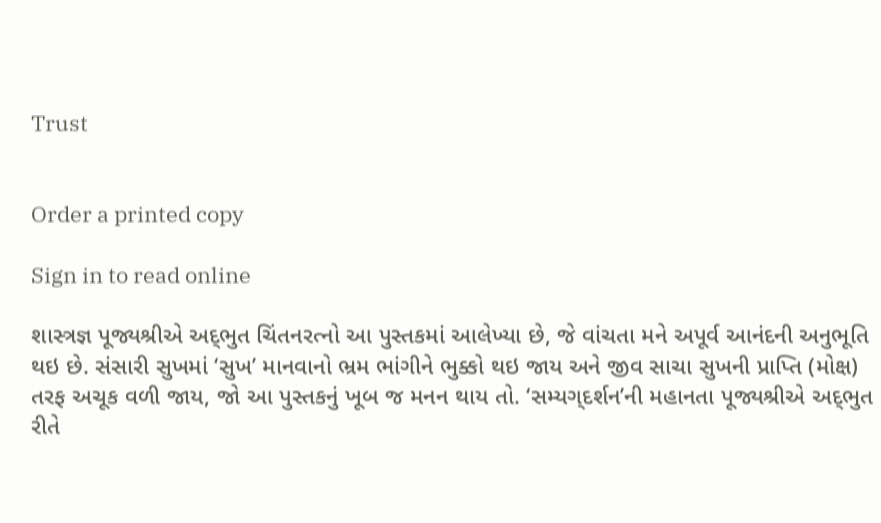Trust


Order a printed copy

Sign in to read online

શાસ્ત્રજ્ઞ પૂજ્યશ્રીએ અદ્‌ભુત ચિંતનરત્નો આ પુસ્તકમાં આલેખ્યા છે, જે વાંચતા મને અપૂર્વ આનંદની અનુભૂતિ થઇ છે. સંસારી સુખમાં ‘સુખ’ માનવાનો ભ્રમ ભાંગીને ભુક્કો થઇ જાય અને જીવ સાચા સુખની પ્રાપ્તિ (મોક્ષ) તરફ અચૂક વળી જાય, જો આ પુસ્તકનું ખૂબ જ મનન થાય તો. ‘સમ્યગ્‌દર્શન’ની મહાનતા પૂજ્યશ્રીએ અદ્‌ભુત રીતે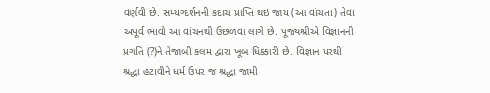વર્ણવી છે. સમ્યગ્દર્શનની કદાચ પ્રાપ્તિ થઇ જાય (આ વાંચતા) તેવા અપૂર્વ ભાવો આ વાંચનથી ઉછળવા લાગે છે. પૂજ્યશ્રીએ વિજ્ઞાનની પ્રગતિ (?)ને તેજાબી કલમ દ્વારા ખૂબ ધિક્કારી છે. વિજ્ઞાન પરથી શ્રદ્ધા હટાવીને ધર્મ ઉપર જ શ્રદ્ધા જામી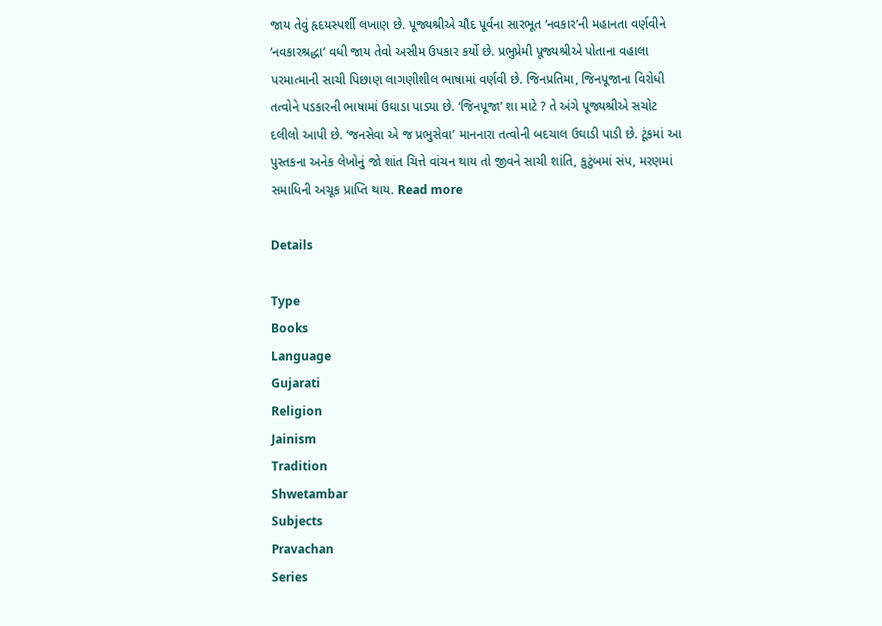જાય તેવું હૃદયસ્પર્શી લખાણ છે. પૂજ્યશ્રીએ ચૌદ પૂર્વના સારભૂત ‘નવકાર’ની મહાનતા વર્ણવીને ‘નવકારશ્રદ્ધા’ વધી જાય તેવો અસીમ ઉપકાર કર્યો છે. પ્રભુપ્રેમી પૂજ્યશ્રીએ પોતાના વહાલા પરમાત્માની સાચી પિછાણ લાગણીશીલ ભાષામાં વર્ણવી છે. જિનપ્રતિમા, જિનપૂજાના વિરોધી તત્વોને પડકારની ભાષામાં ઉઘાડા પાડ્યા છે. ‘જિનપૂજા’ શા માટે ? તે અંગે પૂજ્યશ્રીએ સચોટ દલીલો આપી છે. ‘જનસેવા એ જ પ્રભુસેવા’ માનનારા તત્વોની બદચાલ ઉઘાડી પાડી છે. ટૂંકમાં આ પુસ્તકના અનેક લેખોનું જો શાંત ચિત્તે વાંચન થાય તો જીવને સાચી શાંતિ, કુટુંબમાં સંપ, મરણમાં સમાધિની અચૂક પ્રાપ્તિ થાય. Read more

Details

Type
Books
Language
Gujarati
Religion
Jainism
Tradition
Shwetambar
Subjects
Pravachan
Series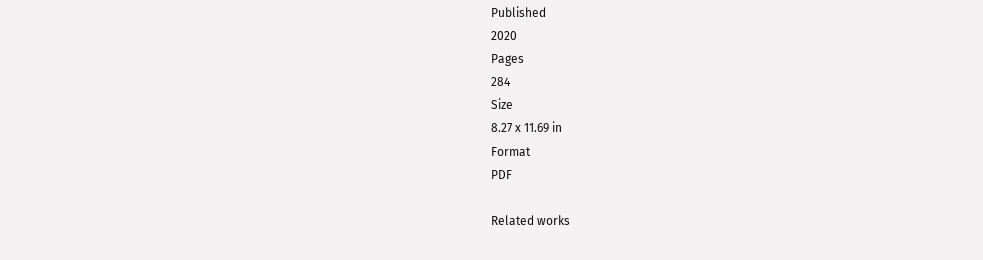Published
2020
Pages
284
Size
8.27 x 11.69 in
Format
PDF

Related works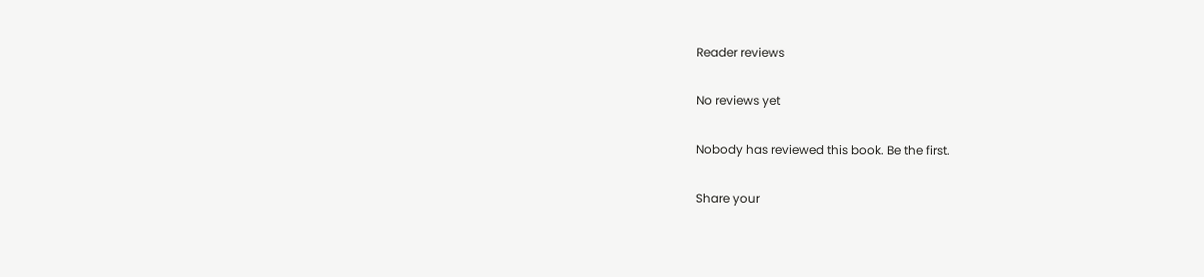Reader reviews

No reviews yet

Nobody has reviewed this book. Be the first.

Share your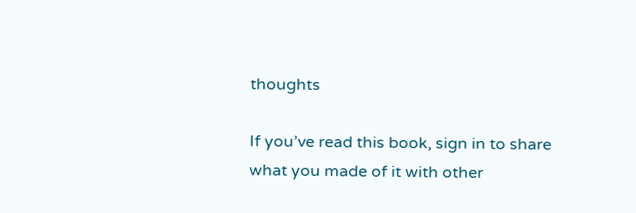thoughts

If you’ve read this book, sign in to share what you made of it with other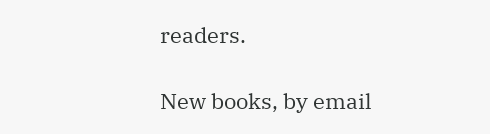readers.

New books, by email